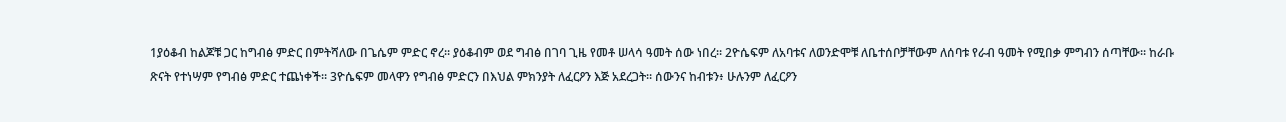1ያዕቆብ ከልጆቹ ጋር ከግብፅ ምድር በምትሻለው በጌሴም ምድር ኖረ። ያዕቆብም ወደ ግብፅ በገባ ጊዜ የመቶ ሠላሳ ዓመት ሰው ነበረ። 2ዮሴፍም ለአባቱና ለወንድሞቹ ለቤተሰቦቻቸውም ለሰባቱ የራብ ዓመት የሚበቃ ምግብን ሰጣቸው። ከራቡ ጽናት የተነሣም የግብፅ ምድር ተጨነቀች። 3ዮሴፍም መላዋን የግብፅ ምድርን በእህል ምክንያት ለፈርዖን እጅ አደረጋት። ሰውንና ከብቱን፥ ሁሉንም ለፈርዖን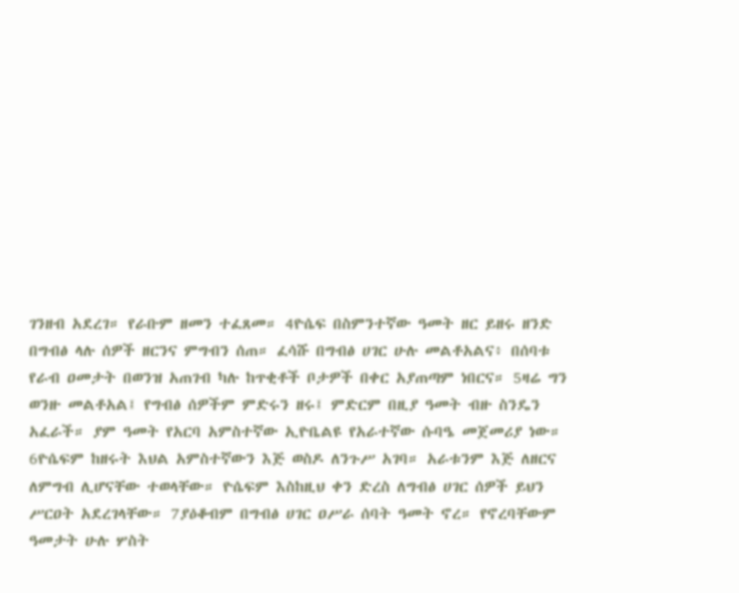ገንዘብ አደረገ። የራቡም ዘመን ተፈጸመ። 4ዮሴፍ በስምንተኛው ዓመት ዘር ይዘሩ ዘንድ በግብፅ ላሉ ሰዎች ዘርንና ምግብን ሰጠ። ፈሳሹ በግብፅ ሀገር ሁሉ መልቶአልና፥ በሰባቱ የራብ ዐመታት በወንዝ አጠገብ ካሉ ከጥቂቶች ቦታዎች በቀር አያጠጣም ነበርና። 5ዛሬ ግን ወንዙ መልቶአል፤ የግብፅ ሰዎችም ምድሩን ዘሩ፤ ምድርም በዚያ ዓመት ብዙ ስንዴን አፈራች። ያም ዓመት የአርባ አምስተኛው ኢዮቤልዩ የአራተኛው ሱባዔ መጀመሪያ ነው። 6ዮሴፍም ከዘሩት እህል አምስተኛውን እጅ ወስዶ ለንጉሥ አገባ። አራቱንም እጅ ለዘርና ለምግብ ሊሆናቸው ተወላቸው። ዮሴፍም እስከዚህ ቀን ድረስ ለግብፅ ሀገር ሰዎች ይህን ሥርዐት አደረገላቸው። 7ያዕቆብም በግብፅ ሀገር ዐሥራ ሰባት ዓመት ኖረ። የኖረባቸውም ዓመታት ሁሉ ሦስት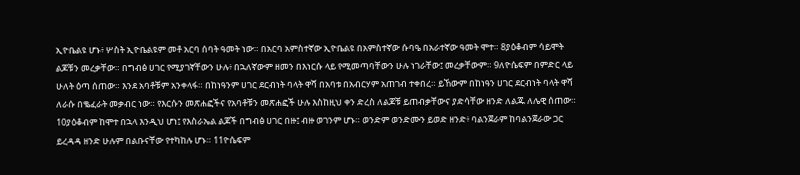ኢዮቤልዩ ሆኑ፥ ሦስት ኢዮቤልዩም መቶ አርባ ሰባት ዓመት ነው። በአርባ አምስተኛው ኢዮቤልዩ በአምስተኛው ሱባዔ በአራተኛው ዓመት ሞተ። 8ያዕቆብም ሳይሞት ልጆቹን መረቃቸው። በግብፅ ሀገር የሚያገኛቸውን ሁሉ፥ በኋለኛውም ዘመን በእነርሱ ላይ የሚመጣባቸውን ሁሉ ነገራቸው፤ መረቃቸውም። 9ለዮሴፍም በምድር ላይ ሁለት ዕጣ ሰጠው። እንደ አባቶቹም አንቀላፋ። በከነዓንም ሀገር ደርብነት ባላት ዋሻ በአባቱ በአብርሃም አጠገብ ተቀበረ። ይኸውም በከነዓን ሀገር ደርብነት ባላት ዋሻ ለራሱ በቈፈራት መቃብር ነው። የእርሱን መጽሐፎችና የአባቶቹን መጽሐፎች ሁሉ እስከዚህ ቀን ድረስ ለልጆቹ ይጠብቃቸውና ያድሳቸው ዘንድ ለልጁ ለሌዊ ሰጠው። 10ያዕቆብም ከሞተ በኋላ እንዲህ ሆነ፤ የእስራኤል ልጆች በግብፅ ሀገር በዙ፤ ብዙ ወገንም ሆኑ። ወንድም ወንድሙን ይወድ ዘንድ፥ ባልንጀራም ከባልንጀራው ጋር ይረዳዳ ዘንድ ሁሉም በልቡናቸው የተካከሉ ሆኑ። 11ዮሴፍም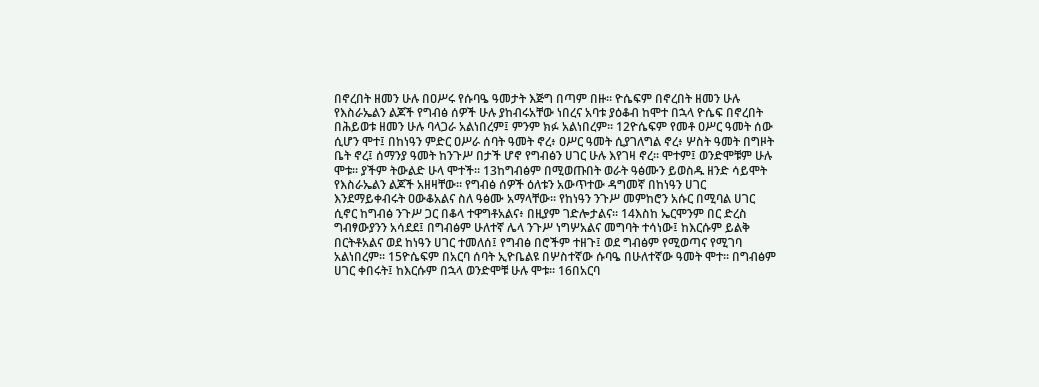በኖረበት ዘመን ሁሉ በዐሥሩ የሱባዔ ዓመታት እጅግ በጣም በዙ። ዮሴፍም በኖረበት ዘመን ሁሉ የእስራኤልን ልጆች የግብፅ ሰዎች ሁሉ ያከብሩአቸው ነበረና አባቱ ያዕቆብ ከሞተ በኋላ ዮሴፍ በኖረበት በሕይወቱ ዘመን ሁሉ ባላጋራ አልነበረም፤ ምንም ክፉ አልነበረም። 12ዮሴፍም የመቶ ዐሥር ዓመት ሰው ሲሆን ሞተ፤ በከነዓን ምድር ዐሥራ ሰባት ዓመት ኖረ፥ ዐሥር ዓመት ሲያገለግል ኖረ፥ ሦስት ዓመት በግዞት ቤት ኖረ፤ ሰማንያ ዓመት ከንጉሥ በታች ሆኖ የግብፅን ሀገር ሁሉ እየገዛ ኖረ። ሞተም፤ ወንድሞቹም ሁሉ ሞቱ። ያችም ትውልድ ሁላ ሞተች። 13ከግብፅም በሚወጡበት ወራት ዓፅሙን ይወስዱ ዘንድ ሳይሞት የእስራኤልን ልጆች አዘዛቸው። የግብፅ ሰዎች ዕለቱን አውጥተው ዳግመኛ በከነዓን ሀገር እንደማይቀብሩት ዐውቆአልና ስለ ዓፅሙ አማላቸው። የከነዓን ንጉሥ መምከሮን አሱር በሚባል ሀገር ሲኖር ከግብፅ ንጉሥ ጋር በቆላ ተዋግቶአልና፥ በዚያም ገድሎታልና። 14እስከ ኤርሞንም በር ድረስ ግብፃውያንን አሳደደ፤ በግብፅም ሁለተኛ ሌላ ንጉሥ ነግሦአልና መግባት ተሳነው፤ ከእርሱም ይልቅ በርትቶአልና ወደ ከነዓን ሀገር ተመለሰ፤ የግብፅ በሮችም ተዘጉ፤ ወደ ግብፅም የሚወጣና የሚገባ አልነበረም። 15ዮሴፍም በአርባ ሰባት ኢዮቤልዩ በሦስተኛው ሱባዔ በሁለተኛው ዓመት ሞተ። በግብፅም ሀገር ቀበሩት፤ ከእርሱም በኋላ ወንድሞቹ ሁሉ ሞቱ። 16በአርባ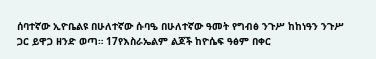ሰባተኛው ኢዮቤልዩ በሁለተኛው ሱባዔ በሁለተኛው ዓመት የግብፅ ንጉሥ ከከነዓን ንጉሥ ጋር ይዋጋ ዘንድ ወጣ። 17የእስራኤልም ልጆች ከዮሴፍ ዓፅም በቀር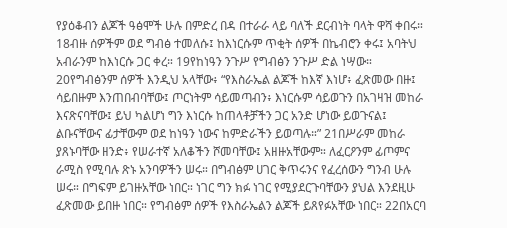የያዕቆብን ልጆች ዓፅሞች ሁሉ በምድረ በዳ በተራራ ላይ ባለች ደርብነት ባላት ዋሻ ቀበሩ። 18ብዙ ሰዎችም ወደ ግብፅ ተመለሱ፤ ከእነርሱም ጥቂት ሰዎች በኬብሮን ቀሩ፤ አባትህ አብራንም ከእነርሱ ጋር ቀረ። 19የከነዓን ንጉሥ የግብፅን ንጉሥ ድል ነሣው። 20የግብፅንም ሰዎች እንዲህ አላቸው፥ “የእስራኤል ልጆች ከእኛ እነሆ፥ ፈጽመው በዙ፤ ሳይበዙም እንጠበብባቸው፤ ጦርነትም ሳይመጣብን፥ እነርሱም ሳይወጉን በአገዛዝ መከራ እናጽናባቸው፤ ይህ ካልሆነ ግን እነርሱ ከጠላቶቻችን ጋር አንድ ሆነው ይወጉናል፤ ልቡናቸውና ፊታቸውም ወደ ከነዓን ነውና ከምድራችን ይወጣሉ።” 21በሥራም መከራ ያጸኑባቸው ዘንድ፥ የሠራተኛ አለቆችን ሾመባቸው፤ አዘዙአቸውም። ለፈርዖንም ፊጦምና ራሚስ የሚባሉ ጽኑ አንባዎችን ሠሩ። በግብፅም ሀገር ቅጥሩንና የፈረሰውን ግንብ ሁሉ ሠሩ። በግፍም ይገዙአቸው ነበር። ነገር ግን ክፉ ነገር የሚያደርጉባቸውን ያህል እንደዚሁ ፈጽመው ይበዙ ነበር። የግብፅም ሰዎች የእስራኤልን ልጆች ይጸየፉአቸው ነበር። 22በአርባ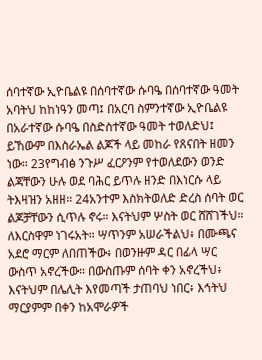ሰባተኛው ኢዮቤልዩ በሰባተኛው ሱባዔ በሰባተኛው ዓመት አባትህ ከከነዓን መጣ፤ በአርባ ስምንተኛው ኢዮቤልዩ በአራተኛው ሱባዔ በስድስተኛው ዓመት ተወለድህ፤ ይኸውም በእስራኤል ልጆች ላይ መከራ የጸናበት ዘመን ነው። 23የግብፅ ንጉሥ ፈርዖንም የተወለደውን ወንድ ልጃቸውን ሁሉ ወደ ባሕር ይጥሉ ዘንድ በእነርሱ ላይ ትእዛዝን አዘዘ። 24አንተም እስክትወለድ ድረስ ሰባት ወር ልጆቻቸውን ሲጥሉ ኖሩ። እናትህም ሦስት ወር ሸሸገችህ። ለእርስዋም ነገሩአት። ሣጥንም አሠራችልህ፥ በሙጫና አደሮ ማርም ለበጠችው፥ በወንዙም ዳር በፊላ ሣር ውስጥ አኖረችው። በውስጡም ሰባት ቀን አኖረችህ፥ እናትህም በሌሊት እየመጣች ታጠባህ ነበር፥ እኅትህ ማርያምም በቀን ከአሞራዎች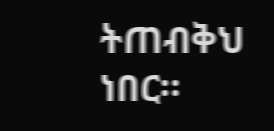ትጠብቅህ ነበር።